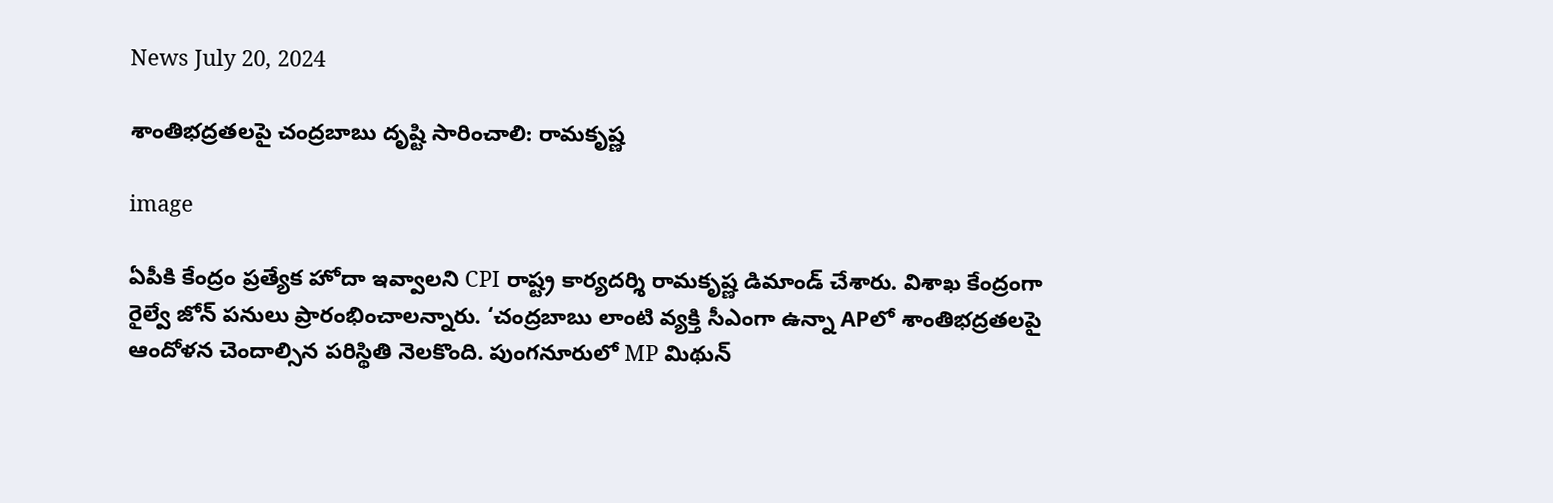News July 20, 2024

శాంతిభద్రతలపై చంద్రబాబు దృష్టి సారించాలి: రామకృష్ణ

image

ఏపీకి కేంద్రం ప్రత్యేక హోదా ఇవ్వాలని CPI రాష్ట్ర కార్యదర్శి రామకృష్ణ డిమాండ్ చేశారు. విశాఖ కేంద్రంగా రైల్వే జోన్ పనులు ప్రారంభించాలన్నారు. ‘చంద్రబాబు లాంటి వ్యక్తి సీఎంగా ఉన్నా APలో శాంతిభద్రతలపై ఆందోళన చెందాల్సిన పరిస్థితి నెలకొంది. పుంగనూరులో MP మిథున్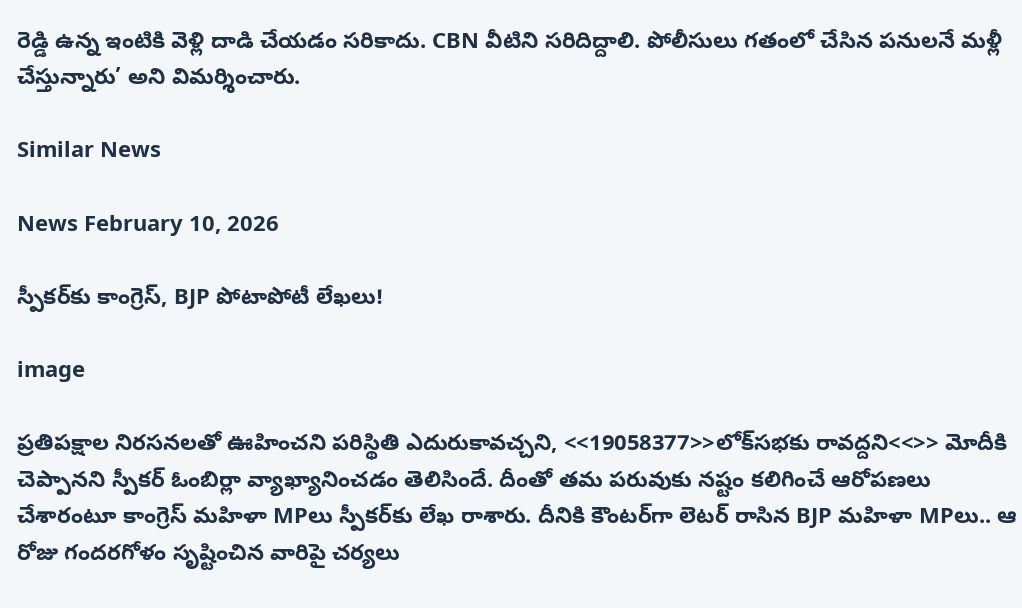రెడ్డి ఉన్న ఇంటికి వెళ్లి దాడి చేయడం సరికాదు. CBN వీటిని సరిదిద్దాలి. పోలీసులు గతంలో చేసిన పనులనే మళ్లీ చేస్తున్నారు’ అని విమర్శించారు.

Similar News

News February 10, 2026

స్పీకర్‌కు కాంగ్రెస్, BJP పోటాపోటీ లేఖలు!

image

ప్రతిపక్షాల నిరసనలతో ఊహించని పరిస్థితి ఎదురుకావచ్చని, <<19058377>>లోక్‌సభకు రావద్దని<<>> మోదీకి చెప్పానని స్పీకర్ ఓంబిర్లా వ్యాఖ్యానించడం తెలిసిందే. దీంతో తమ పరువుకు నష్టం కలిగించే ఆరోపణలు చేశారంటూ కాంగ్రెస్ మహిళా MPలు స్పీకర్‌కు లేఖ రాశారు. దీనికి కౌంటర్‌గా లెటర్ రాసిన BJP మహిళా MPలు.. ఆ రోజు గందరగోళం సృష్టించిన వారిపై చర్యలు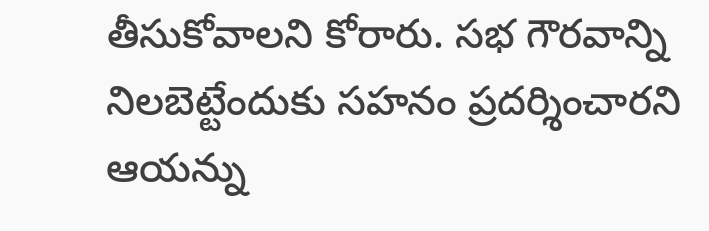తీసుకోవాలని కోరారు. సభ గౌరవాన్ని నిలబెట్టేందుకు సహనం ప్రదర్శించారని ఆయన్ను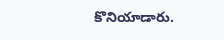కొనియాడారు.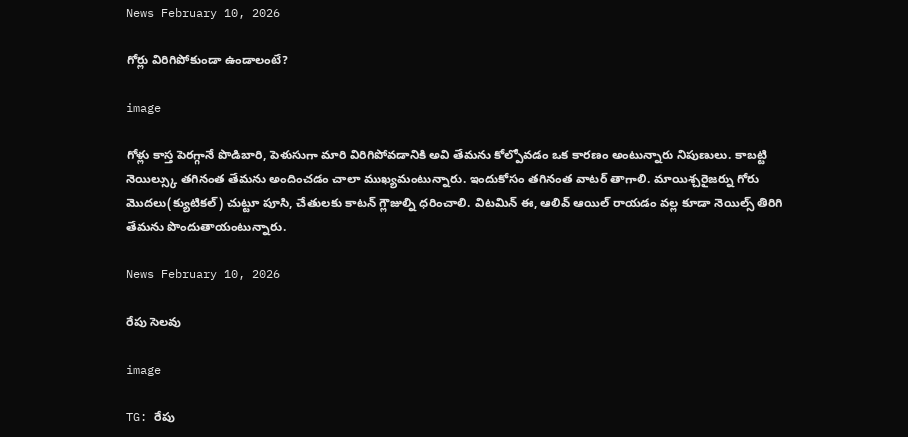News February 10, 2026

గోర్లు విరిగిపోకుండా ఉండాలంటే?

image

గోళ్లు కాస్త పెరగ్గానే పొడిబారి, పెళుసుగా మారి విరిగిపోవడానికి అవి తేమను కోల్పోవడం ఒక కారణం అంటున్నారు నిపుణులు. కాబట్టి నెయిల్స్కు తగినంత తేమను అందించడం చాలా ముఖ్యమంటున్నారు. ఇందుకోసం తగినంత వాటర్ తాగాలి. మాయిశ్చరైజర్ను గోరు మొదలు(క్యుటికల్) చుట్టూ పూసి, చేతులకు కాటన్ గ్లౌజుల్ని ధరించాలి. విటమిన్ ఈ, ఆలివ్ ఆయిల్ రాయడం వల్ల కూడా నెయిల్స్ తిరిగి తేమను పొందుతాయంటున్నారు.

News February 10, 2026

రేపు సెలవు

image

TG: రేపు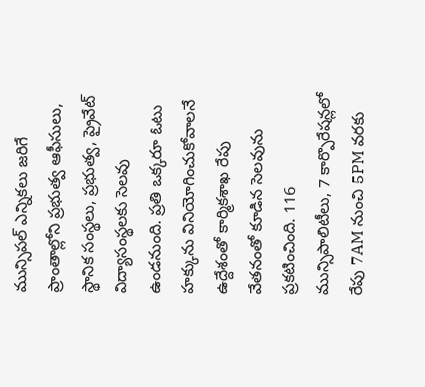మున్సిపల్ ఎన్నికలు జరిగే ప్రాంతాల్లోని ప్రభుత్వ ఆఫీసులు, స్థానిక సంస్థలు, ప్రభుత్వ, ప్రైవేట్ విద్యాసంస్థలకు సెలవు ఉండనుంది. ప్రతి ఒక్కరూ ఓటు హక్కును వినియోగించుకోవాలనే ఉద్దేశంతో కార్మికశాఖ రేపు వేతనంతో కూడిన సెలవును ప్రకటించింది. 116 మున్సిపాలిటీలు, 7 కార్పొరేషన్లలో రేపు 7AM నుంచి 5PM వరకు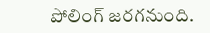పోలింగ్ జరగనుంది.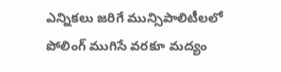ఎన్నికలు జరిగే మున్సిపాలిటీలలో పోలింగ్ ముగిసే వరకూ మద్యం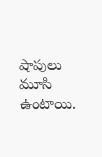షాపులు మూసి ఉంటాయి.